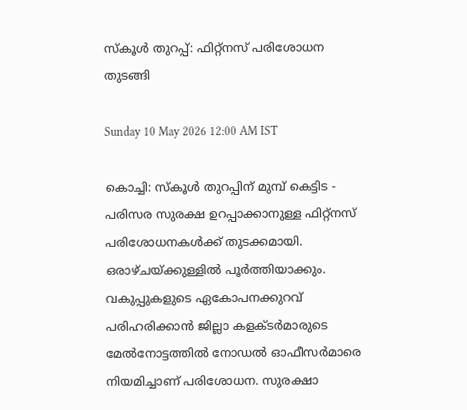സ്കൂൾ തുറപ്പ്: ഫിറ്റ്‌നസ് പരിശോധന തുടങ്ങി

Sunday 10 May 2026 12:00 AM IST

കൊച്ചി: സ്കൂൾ തുറപ്പിന് മുമ്പ് കെട്ടിട - പരിസര സുരക്ഷ ഉറപ്പാക്കാനുള്ള ഫിറ്റ്‌നസ് പരിശോധനകൾക്ക് തുടക്കമായി. ഒരാഴ്ചയ്‌ക്കുള്ളിൽ പൂർത്തിയാക്കും. വകുപ്പുകളുടെ ഏകോപനക്കുറവ് പരിഹരിക്കാൻ ജില്ലാ കളക്ടർമാരുടെ മേൽനോട്ടത്തിൽ നോഡൽ ഓഫീസർമാരെ നിയമിച്ചാണ് പരിശോധന. സുരക്ഷാ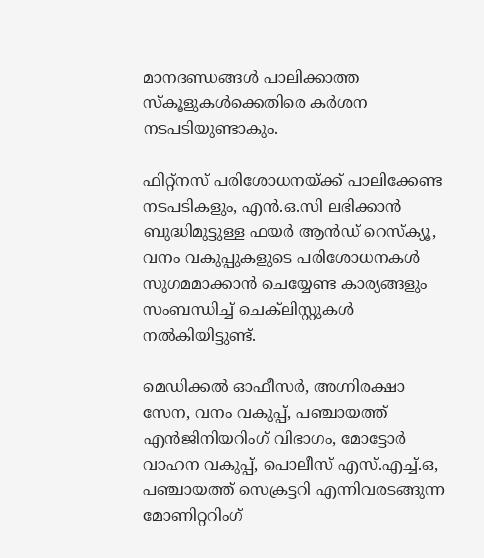മാനദണ്ഡങ്ങൾ പാലിക്കാത്ത സ്കൂളുകൾക്കെതിരെ കർശന നടപടിയുണ്ടാകും.

ഫിറ്റ്നസ് പരിശോധനയ്‌ക്ക് പാലിക്കേണ്ട നടപടികളും, എൻ.ഒ.സി ലഭിക്കാൻ ബുദ്ധിമുട്ടുള്ള ഫയ‌ർ ആൻഡ് റെസ്ക്യൂ, വനം വകുപ്പുകളുടെ പരിശോധനകൾ സുഗമമാക്കാൻ ചെയ്യേണ്ട കാര്യങ്ങളും സംബന്ധിച്ച് ചെക്‌ലിസ്റ്റുകൾ നൽകിയിട്ടുണ്ട്.

മെഡിക്കൽ ഓഫീസർ, അഗ്നിരക്ഷാ സേന, വനം വകുപ്പ്, പഞ്ചായത്ത് എൻജിനിയറിംഗ് വിഭാഗം, മോട്ടോർ വാഹന വകുപ്പ്, പൊലീസ് എസ്.എച്ച്.ഒ, പഞ്ചായത്ത് സെക്രട്ടറി എന്നിവരടങ്ങുന്ന മോണിറ്ററിംഗ്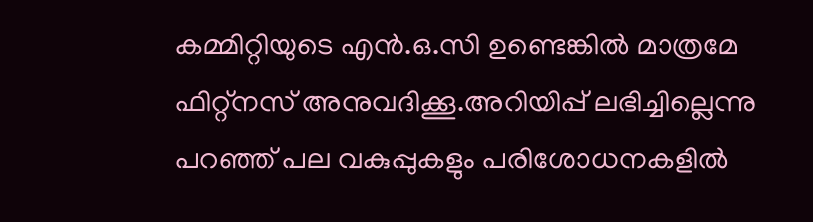കമ്മിറ്റിയുടെ എൻ.ഒ.സി ഉണ്ടെങ്കിൽ മാത്രമേ ഫിറ്റ്നസ് അനുവദിക്കൂ.അറിയിപ്പ് ലഭിച്ചില്ലെന്നു പറഞ്ഞ് പല വകുപ്പുകളും പരിശോധനകളിൽ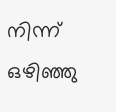നിന്ന് ഒഴിഞ്ഞു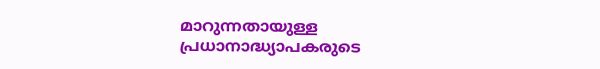മാറുന്നതായുള്ള പ്രധാനാദ്ധ്യാപകരുടെ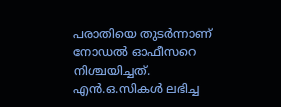പരാതിയെ തുടർന്നാണ് നോഡൽ ഓഫീസറെ നിശ്ചയിച്ചത്. എൻ.ഒ.സികൾ ലഭിച്ച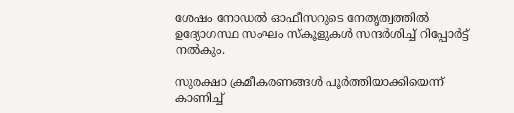ശേഷം നോഡൽ ഓഫീസറുടെ നേതൃത്വത്തിൽ ഉദ്യോഗസ്ഥ സംഘം സ്കൂളുകൾ സന്ദർശിച്ച് റിപ്പോർട്ട് നൽകും.

സുരക്ഷാ ക്രമീകരണങ്ങൾ പൂർത്തിയാക്കിയെന്ന് കാണിച്ച്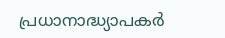പ്രധാനാദ്ധ്യാപകർ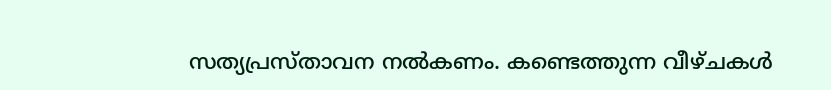സത്യപ്രസ്താവന നൽകണം. കണ്ടെത്തുന്ന വീഴ്ചകൾ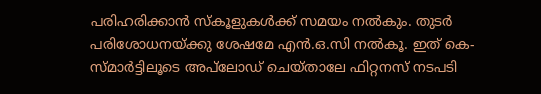പരിഹരിക്കാൻ സ്കൂളുകൾക്ക് സമയം നൽകും. തുടർ പരിശോധനയ്‌ക്കു ശേഷമേ എൻ.ഒ.സി നൽകൂ. ഇത് കെ-സ്മാ‌ർട്ടിലൂടെ അപ്‌ലോഡ് ചെയ്താലേ ഫിറ്റനസ് നടപടി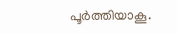പൂ‌ർത്തിയാകൂ.